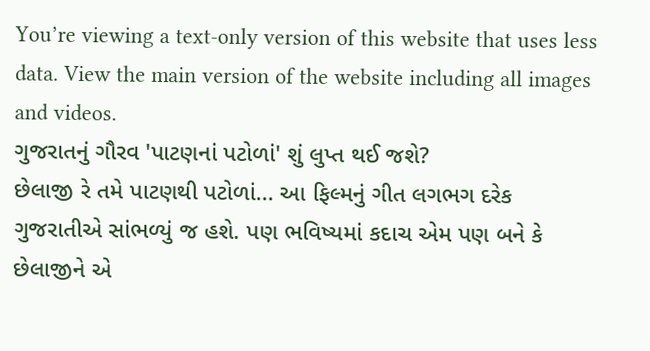You’re viewing a text-only version of this website that uses less data. View the main version of the website including all images and videos.
ગુજરાતનું ગૌરવ 'પાટણનાં પટોળાં' શું લુપ્ત થઈ જશે?
છેલાજી રે તમે પાટણથી પટોળાં... આ ફિલ્મનું ગીત લગભગ દરેક ગુજરાતીએ સાંભળ્યું જ હશે. પણ ભવિષ્યમાં કદાચ એમ પણ બને કે છેલાજીને એ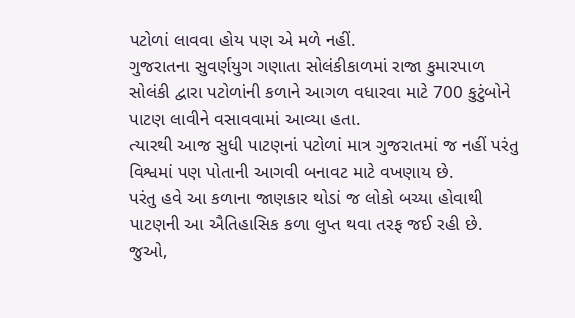પટોળાં લાવવા હોય પણ એ મળે નહીં.
ગુજરાતના સુવર્ણયુગ ગણાતા સોલંકીકાળમાં રાજા કુમારપાળ સોલંકી દ્વારા પટોળાંની કળાને આગળ વધારવા માટે 700 કુટુંબોને પાટણ લાવીને વસાવવામાં આવ્યા હતા.
ત્યારથી આજ સુધી પાટણનાં પટોળાં માત્ર ગુજરાતમાં જ નહીં પરંતુ વિશ્વમાં પણ પોતાની આગવી બનાવટ માટે વખણાય છે.
પરંતુ હવે આ કળાના જાણકાર થોડાં જ લોકો બચ્યા હોવાથી પાટણની આ ઐતિહાસિક કળા લુપ્ત થવા તરફ જઈ રહી છે.
જુઓ,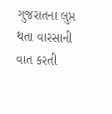ગુજરાતના લુપ્ત થતા વારસાની વાત કરતી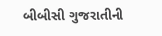બીબીસી ગુજરાતીની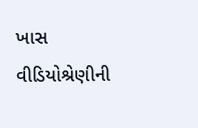ખાસ વીડિયોશ્રેણીની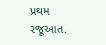પ્રથમ રજૂઆત.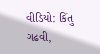વીડિયો: કિંતુ ગઢવી,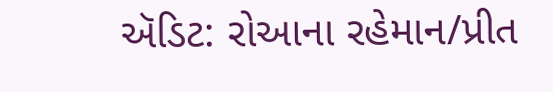ઍડિટ: રોઆના રહેમાન/પ્રીત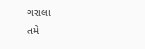ગરાલા
તમે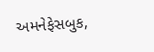અમનેફેસબુક,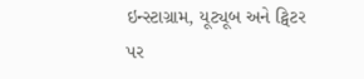ઇન્સ્ટાગ્રામ, યૂટ્યૂબ અને ટ્વિટર પર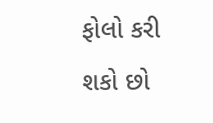ફોલો કરી શકો છો